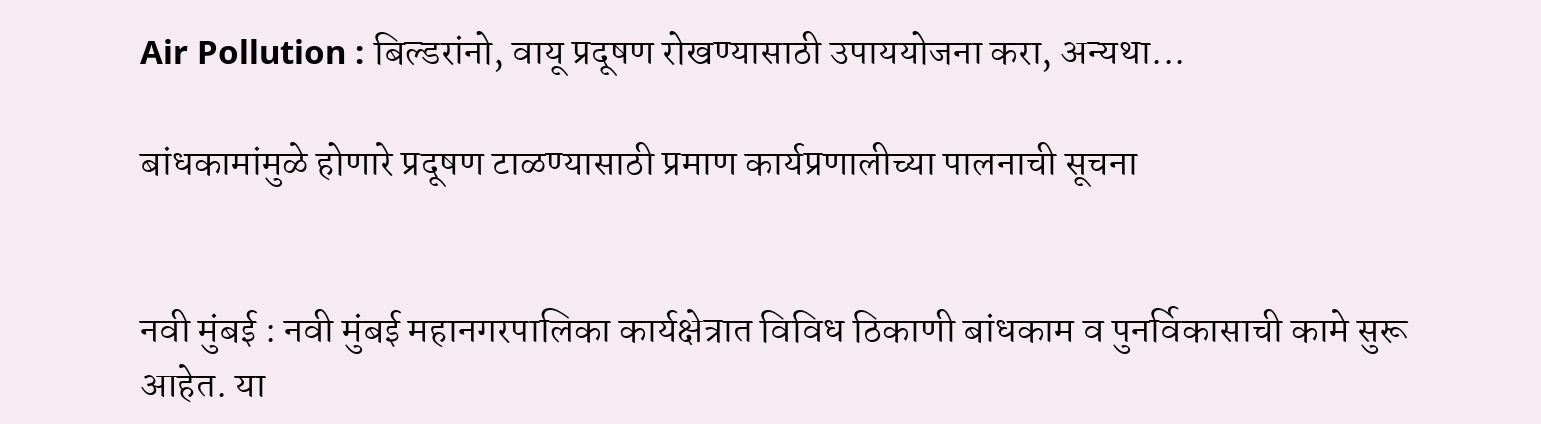Air Pollution : बिल्डरांनो, वायू प्रदूषण रोखण्यासाठी उपाययोजना करा, अन्यथा...

बांधकामांमुळे होणारे प्रदूषण टाळण्यासाठी प्रमाण कार्यप्रणालीच्या पालनाची सूचना


नवी मुंबई : नवी मुंबई महानगरपालिका कार्यक्षेत्रात विविध ठिकाणी बांधकाम व पुनर्विकासाची कामे सुरू आहेत. या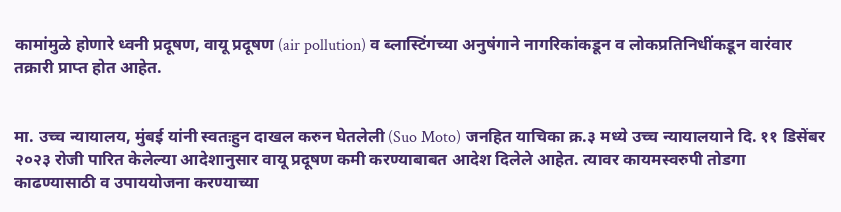कामांमुळे होणारे ध्वनी प्रदूषण, वायू प्रदूषण (air pollution) व ब्लास्टिंगच्या अनुषंगाने नागरिकांकडून व लोकप्रतिनिधींकडून वारंवार तक्रारी प्राप्त होत आहेत.


मा. उच्च न्यायालय, मुंबई यांनी स्वतःहुन दाखल करुन घेतलेली (Suo Moto) जनहित याचिका क्र.३ मध्ये उच्च न्यायालयाने दि. ११‍ डिसेंबर २०२३ रोजी पारित केलेल्या आदेशानुसार वायू प्रदूषण कमी करण्याबाबत आदेश दिलेले आहेत. त्यावर कायमस्वरुपी तोडगा काढण्यासाठी व उपाययोजना करण्याच्या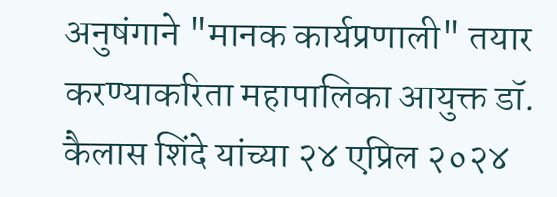अनुषंगाने "मानक कार्यप्रणाली" तयार करण्याकरिता महापालिका आयुक्त डॉ. कैलास शिंदे यांच्या २४ एप्रिल २०२४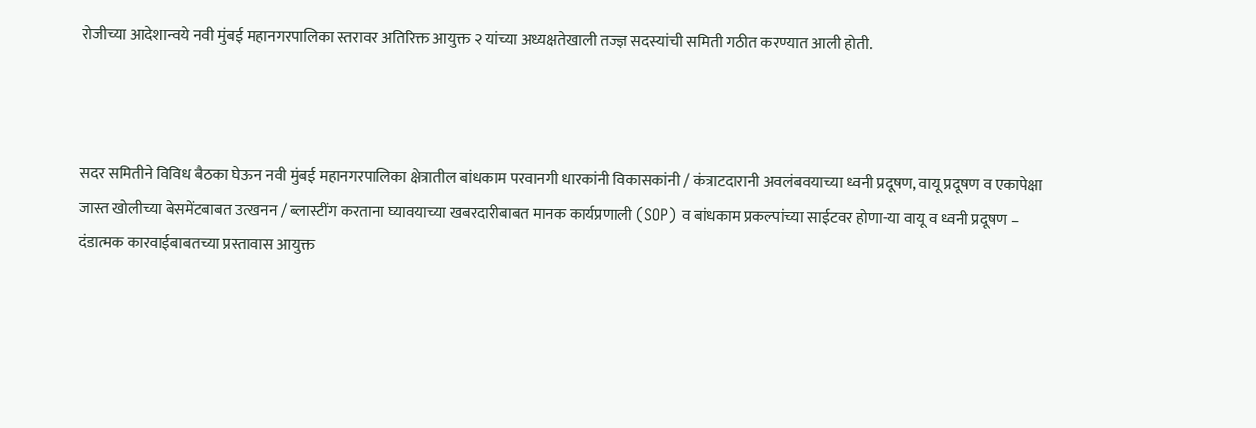रोजीच्या आदेशान्वये नवी मुंबई महानगरपालिका स्तरावर अतिरिक्त आयुक्त २ यांच्या अध्यक्षतेखाली तज्ज्ञ सदस्यांची समिती गठीत करण्यात आली होती.



सदर समितीने विविध बैठका घेऊन नवी मुंबई महानगरपालिका क्षेत्रातील बांधकाम परवानगी धारकांनी विकासकांनी / कंत्राटदारानी अवलंबवयाच्या ध्वनी प्रदूषण, वायू प्रदूषण व एकापेक्षा जास्त खोलीच्या बेसमेंटबाबत उत्खनन / ब्लास्टींग करताना घ्यावयाच्या खबरदारीबाबत मानक कार्यप्रणाली (SOP) व बांधकाम प्रकल्पांच्या साईटवर होणा-या वायू व ध्वनी प्रदूषण – दंडात्मक कारवाईबाबतच्या प्रस्तावास आयुक्त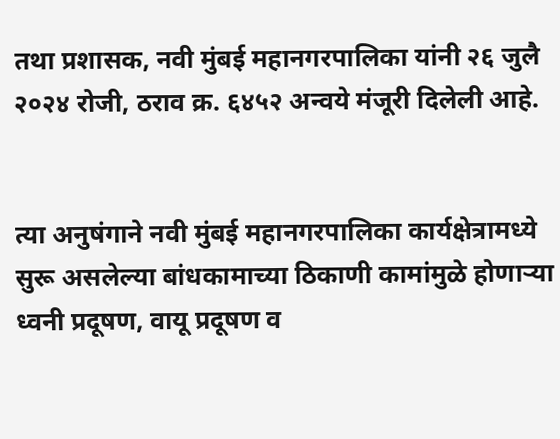तथा प्रशासक, नवी मुंबई महानगरपालिका यांनी २६ जुलै २०२४ रोजी, ठराव क्र. ६४५२ अन्वये मंजूरी दिलेली आहे.


त्या अनुषंगाने नवी मुंबई महानगरपालिका कार्यक्षेत्रामध्ये सुरू असलेल्या बांधकामाच्या ठिकाणी कामांमुळे होणाऱ्या ध्वनी प्रदूषण, वायू प्रदूषण व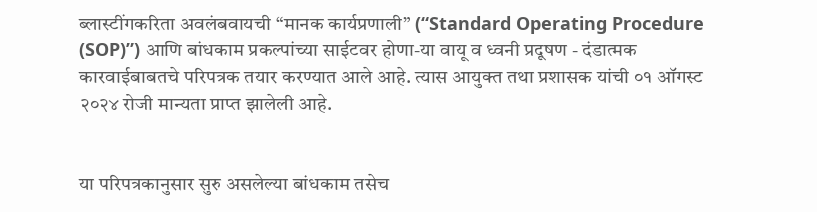ब्लास्टींगकरिता अवलंबवायची “मानक कार्यप्रणाली” (“Standard Operating Procedure (SOP)”) आणि बांधकाम प्रकल्पांच्या साईटवर होणा-या वायू व ध्वनी प्रदूषण - दंडात्मक कारवाईबाबतचे परिपत्रक तयार करण्यात आले आहे. त्यास आयुक्त तथा प्रशासक यांची ०१ ऑगस्ट २०२४ रोजी मान्यता प्राप्त झालेली आहे.


या परिपत्रकानुसार सुरु असलेल्या बांधकाम तसेच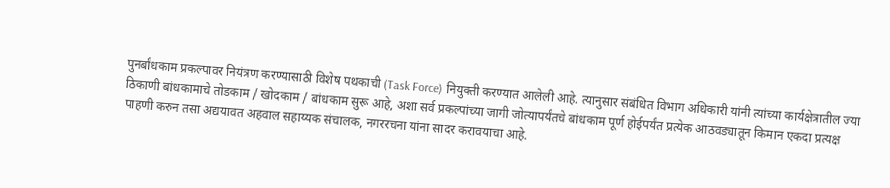पुनर्बांधकाम प्रकल्पावर नियंत्रण करण्यासाठी विशेष पथकाची (Task Force) नियुक्ती करण्यात आलेली आहे. त्यानुसार संबंधित विभाग अधिकारी यांनी त्यांच्या कार्यक्षेत्रातील ज्या ठिकाणी बांधकामाचे तोडकाम / खोदकाम / बांधकाम सुरू आहे, अशा सर्व प्रकल्पांच्या जागी जोत्यापर्यंतचे बांधकाम पूर्ण होईपर्यंत प्रत्येक आठवड्यातून किमान एकदा प्रत्यक्ष पाहणी करुन तसा अद्ययावत अहवाल सहाय्यक संचालक, नगररचना यांना सादर करावयाचा आहे.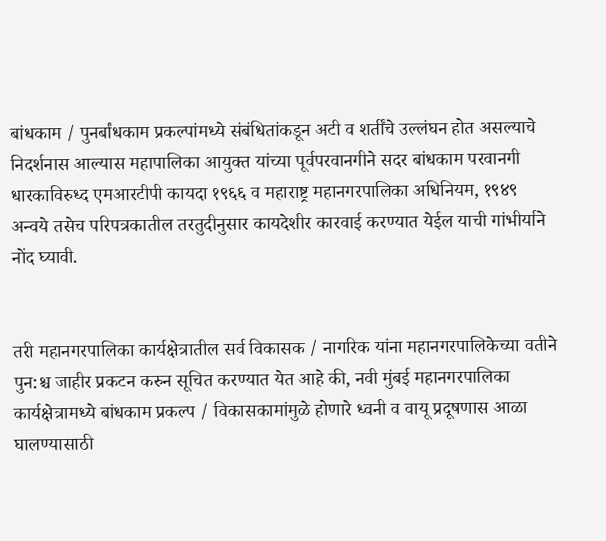बांधकाम / पुनर्बांधकाम प्रकल्पांमध्ये संबंधितांकडून अटी व शर्तींचे उल्लंघन होत असल्याचे निदर्शनास आल्यास महापालिका आयुक्त यांच्या पूर्वपरवानगीने सदर बांधकाम परवानगी धारकाविरुध्द एमआरटीपी कायदा १९६६ व महाराष्ट्र महानगरपालिका अधिनियम, १९४९ अन्वये तसेच परिपत्रकातील तरतुदीनुसार कायदेशीर कारवाई करण्यात येईल याची गांभीर्याने नोंद घ्यावी.


तरी महानगरपालिका कार्यक्षेत्रातील सर्व विकासक / नागरिक यांना महानगरपालिकेच्या वतीने पुन:श्च जाहीर प्रकटन करुन सूचित करण्यात येत आहे की, नवी मुंबई महानगरपालिका कार्यक्षेत्रामध्ये बांधकाम प्रकल्प / विकासकामांमुळे होणारे ध्वनी व वायू प्रदूषणास आळा घालण्यासाठी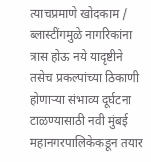त्याचप्रमाणे खोदकाम / ब्लास्टींगमुळे नागरिकांना त्रास होऊ नये यादृष्टीने तसेच प्रकल्पांच्या ठिकाणी होणाऱ्या संभाव्य दूर्घटना टाळण्यासाठी नवी मुंबई महानगरपालिकेकडून तयार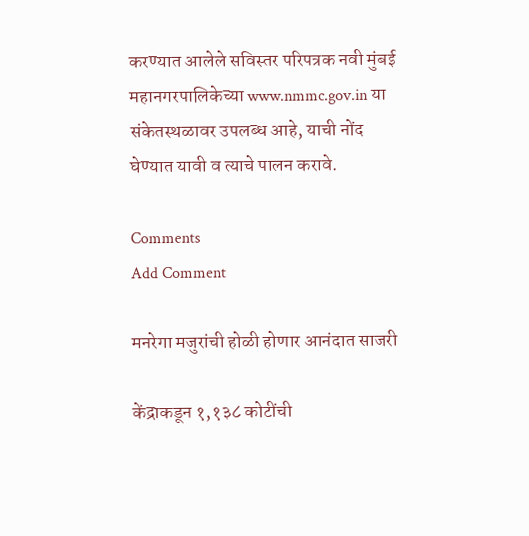करण्यात आलेले सविस्तर परिपत्रक नवी मुंबई महानगरपालिकेच्या www.nmmc.gov.in या संकेतस्थळावर उपलब्ध आहे, याची नोंद घेण्यात यावी व त्याचे पालन करावे.

Comments
Add Comment

मनरेगा मजुरांची होळी होणार आनंदात साजरी

केंद्राकडून १,१३८ कोटींची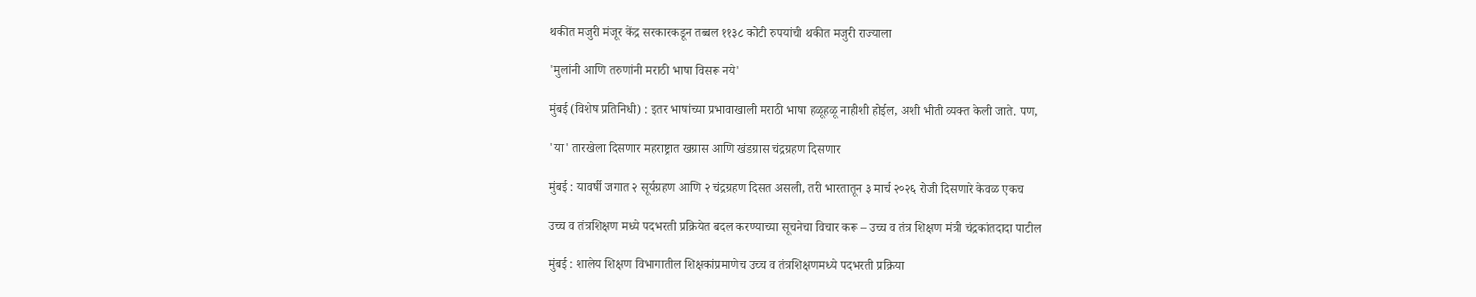थकीत मजुरी मंजूर केंद्र सरकारकडून तब्बल ११३८ कोटी रुपयांची थकीत मजुरी राज्याला

'मुलांनी आणि तरुणांनी मराठी भाषा विसरू नये'

मुंबई (विशेष प्रतिनिधी) : इतर भाषांच्या प्रभावाखाली मराठी भाषा हळूहळू नाहीशी होईल, अशी भीती व्यक्त केली जाते. पण,

'या' तारखेला दिसणार महराष्ट्रात खग्रास आणि खंडग्रास चंद्रग्रहण दिसणार

मुंबई : यावर्षी जगात २ सूर्यग्रहण आणि २ चंद्रग्रहण दिसत असली, तरी भारतातून ३ मार्च २०२६ रोजी दिसणारे केवळ एकच

उच्च व तंत्रशिक्षण मध्ये पदभरती प्रक्रियेत बदल करण्याच्या सूचनेचा विचार करू – उच्च व तंत्र शिक्षण मंत्री चंद्रकांतदादा पाटील

मुंबई : शालेय शिक्षण विभागातील शिक्षकांप्रमाणेच उच्च व तंत्रशिक्षणमध्ये पदभरती प्रक्रिया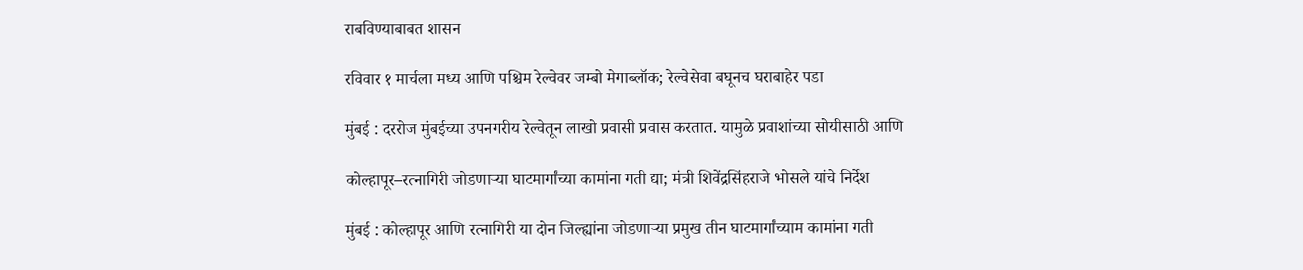राबविण्याबाबत शासन

रविवार १ मार्चला मध्य आणि पश्चिम रेल्वेवर जम्बो मेगाब्लॉक; रेल्वेसेवा बघूनच घराबाहेर पडा

मुंबई : दररोज मुंबईच्या उपनगरीय रेल्वेतून लाखो प्रवासी प्रवास करतात. यामुळे प्रवाशांच्या सोयीसाठी आणि

कोल्हापूर–रत्नागिरी जोडणाऱ्या घाटमार्गांच्या कामांना गती द्या; मंत्री शिवेंद्रसिंहराजे भोसले यांचे निर्देश

मुंबई : कोल्हापूर आणि रत्नागिरी या दोन जिल्ह्यांना जोडणाऱ्या प्रमुख तीन घाटमार्गांच्याम कामांना गती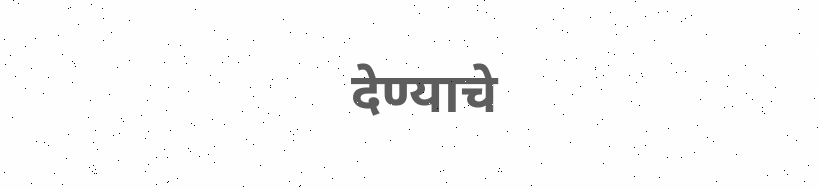देण्याचे